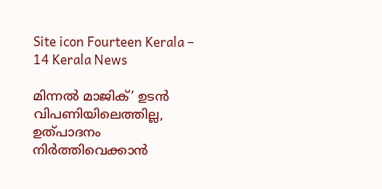Site icon Fourteen Kerala – 14 Kerala News

മിന്നൽ മാജിക്’ ഉടൻ വിപണിയിലെത്തില്ല, ഉത്പാദനം നിർത്തിവെക്കാൻ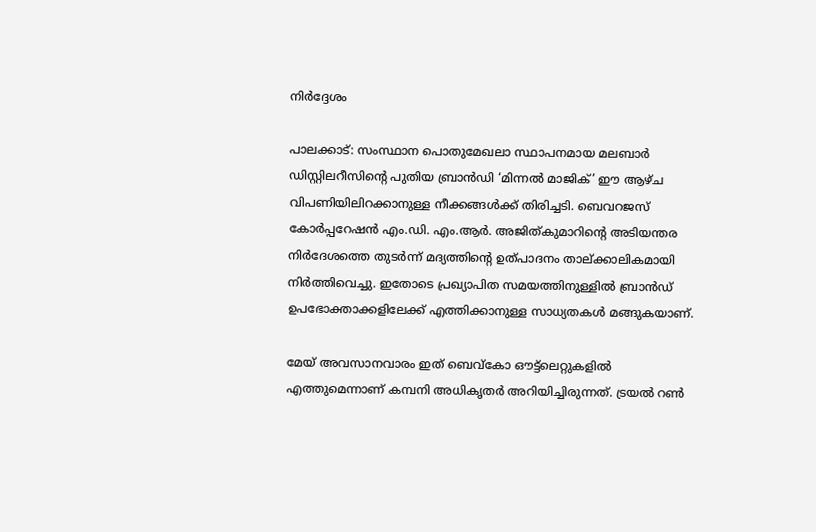നിർദ്ദേശം

പാലക്കാട്: സംസ്ഥാന പൊതുമേഖലാ സ്ഥാപനമായ മലബാർ ഡിസ്റ്റിലറീസിന്റെ പുതിയ ബ്രാൻഡി ‘മിന്നൽ മാജിക്’ ഈ ആഴ്ച വിപണിയിലിറക്കാനുള്ള നീക്കങ്ങൾക്ക് തിരിച്ചടി. ബെവറജസ് കോർപ്പറേഷൻ എം.ഡി. എം.ആർ. അജിത്കുമാറിന്റെ അടിയന്തര നിർദേശത്തെ തുടർന്ന് മദ്യത്തിന്റെ ഉത്പാദനം താല്ക്കാലികമായി നിർത്തിവെച്ചു. ഇതോടെ പ്രഖ്യാപിത സമയത്തിനുള്ളിൽ ബ്രാൻഡ് ഉപഭോക്താക്കളിലേക്ക് എത്തിക്കാനുള്ള സാധ്യതകൾ മങ്ങുകയാണ്.

മേയ് അവസാനവാരം ഇത് ബെവ്‌കോ ഔട്ട്ലെറ്റുകളിൽ എത്തുമെന്നാണ് കമ്പനി അധികൃതർ അറിയിച്ചിരുന്നത്. ട്രയൽ റൺ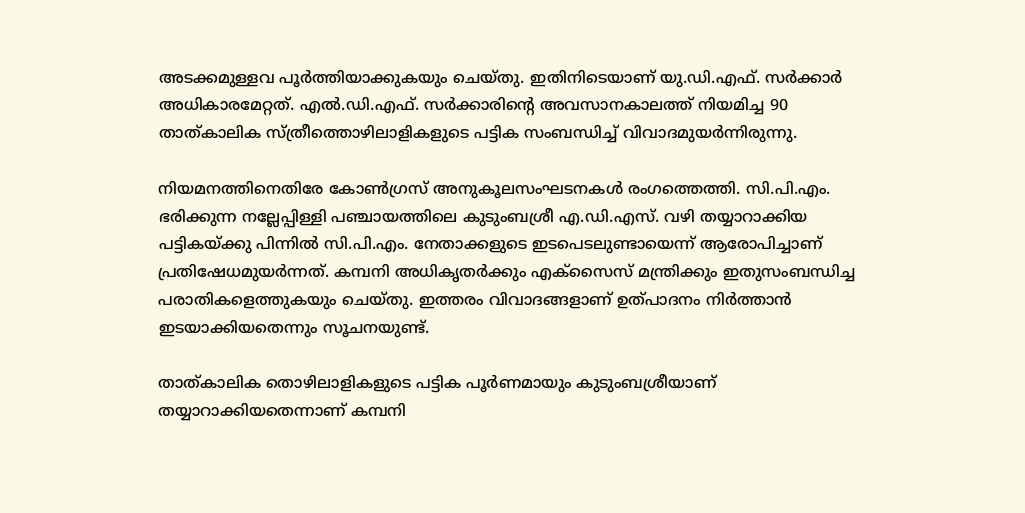അടക്കമുള്ളവ പൂർത്തിയാക്കുകയും ചെയ്തു. ഇതിനിടെയാണ് യു.ഡി.എഫ്. സർക്കാർ അധികാരമേറ്റത്. എൽ.ഡി.എഫ്. സർക്കാരിന്റെ അവസാനകാലത്ത് നിയമിച്ച 90 താത്കാലിക സ്ത്രീത്തൊഴിലാളികളുടെ പട്ടിക സംബന്ധിച്ച് വിവാദമുയർന്നിരുന്നു.

നിയമനത്തിനെതിരേ കോൺഗ്രസ് അനുകൂലസംഘടനകൾ രംഗത്തെത്തി. സി.പി.എം. ഭരിക്കുന്ന നല്ലേപ്പിള്ളി പഞ്ചായത്തിലെ കുടുംബശ്രീ എ.ഡി.എസ്. വഴി തയ്യാറാക്കിയ പട്ടികയ്ക്കു പിന്നിൽ സി.പി.എം. നേതാക്കളുടെ ഇടപെടലുണ്ടായെന്ന് ആരോപിച്ചാണ് പ്രതിഷേധമുയർന്നത്. കമ്പനി അധികൃതർക്കും എക്‌സൈസ് മന്ത്രിക്കും ഇതുസംബന്ധിച്ച പരാതികളെത്തുകയും ചെയ്തു. ഇത്തരം വിവാദങ്ങളാണ് ഉത്പാദനം നിർത്താൻ ഇടയാക്കിയതെന്നും സൂചനയുണ്ട്.

താത്കാലിക തൊഴിലാളികളുടെ പട്ടിക പൂർണമായും കുടുംബശ്രീയാണ് തയ്യാറാക്കിയതെന്നാണ് കമ്പനി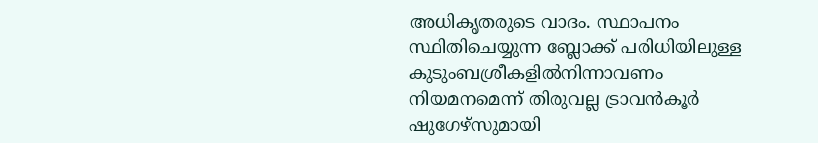അധികൃതരുടെ വാദം. സ്ഥാപനം സ്ഥിതിചെയ്യുന്ന ബ്ലോക്ക് പരിധിയിലുള്ള കുടുംബശ്രീകളിൽനിന്നാവണം നിയമനമെന്ന് തിരുവല്ല ട്രാവൻകൂർ ഷുഗേഴ്‌സുമായി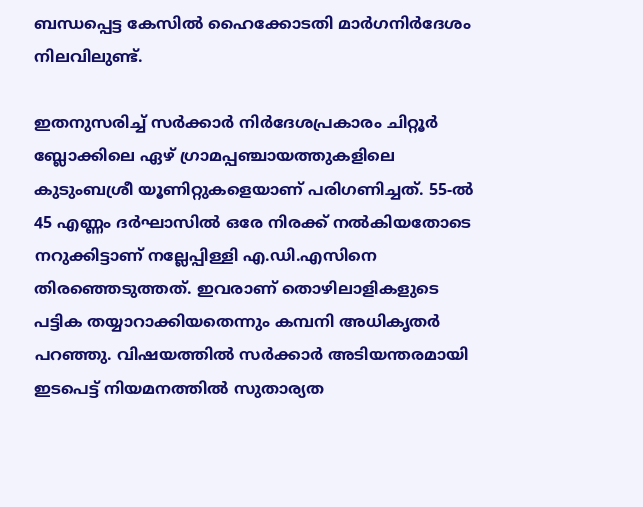ബന്ധപ്പെട്ട കേസിൽ ഹൈക്കോടതി മാർഗനിർദേശം നിലവിലുണ്ട്.

ഇതനുസരിച്ച് സർക്കാർ നിർദേശപ്രകാരം ചിറ്റൂർ ബ്ലോക്കിലെ ഏഴ് ഗ്രാമപ്പഞ്ചായത്തുകളിലെ കുടുംബശ്രീ യൂണിറ്റുകളെയാണ് പരിഗണിച്ചത്. 55-ൽ 45 എണ്ണം ദർഘാസിൽ ഒരേ നിരക്ക് നൽകിയതോടെ നറുക്കിട്ടാണ് നല്ലേപ്പിള്ളി എ.ഡി.എസിനെ തിരഞ്ഞെടുത്തത്. ഇവരാണ് തൊഴിലാളികളുടെ പട്ടിക തയ്യാറാക്കിയതെന്നും കമ്പനി അധികൃതർ പറഞ്ഞു. വിഷയത്തിൽ സർക്കാർ അടിയന്തരമായി ഇടപെട്ട് നിയമനത്തിൽ സുതാര്യത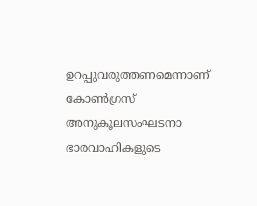ഉറപ്പുവരുത്തണമെന്നാണ് കോൺഗ്രസ് അനുകൂലസംഘടനാ ഭാരവാഹികളുടെ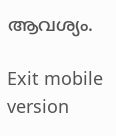ആവശ്യം.

Exit mobile version